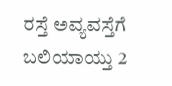ರಸ್ತೆ ಅವ್ಯವಸ್ತೆಗೆ ಬಲಿಯಾಯ್ತು 2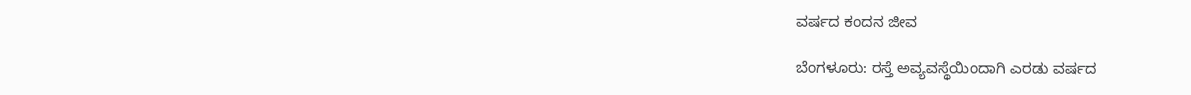ವರ್ಷದ ಕಂದನ ಜೀವ

ಬೆಂಗಳೂರು: ರಸ್ತೆ ಅವ್ಯವಸ್ಥೆಯಿಂದಾಗಿ ಎರಡು ವರ್ಷದ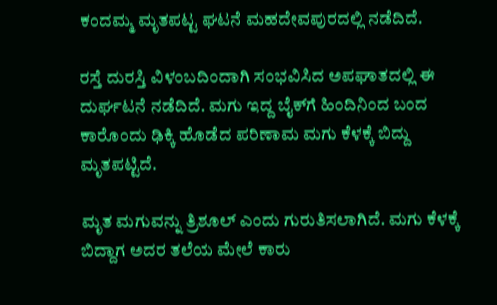ಕಂದಮ್ಮ ಮೃತಪಟ್ಟ ಘಟನೆ ಮಹದೇವಪುರದಲ್ಲಿ ‌ನಡೆದಿದೆ.

ರಸ್ತೆ ದುರಸ್ತಿ ವಿಳಂಬದಿಂದಾಗಿ ಸಂಭವಿಸಿದ ಅಪಘಾತದಲ್ಲಿ ಈ ದುರ್ಘಟನೆ ನಡೆದಿದೆ. ಮಗು ಇದ್ದ ಬೈಕ್‌ಗೆ ಹಿಂದಿನಿಂದ ಬಂದ ಕಾರೊಂದು ಢಿಕ್ಕಿ ಹೊಡೆದ ಪರಿಣಾಮ ಮಗು ಕೆಳಕ್ಕೆ ಬಿದ್ದು ಮೃತಪಟ್ಟಿದೆ.

ಮೃತ ಮಗುವನ್ನು ತ್ರಿಶೂಲ್ ಎಂದು ಗುರುತಿಸಲಾಗಿದೆ. ಮಗು ಕೆಳಕ್ಕೆ ಬಿದ್ದಾಗ ಅದರ ತಲೆಯ ಮೇಲೆ ಕಾರು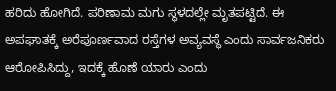ಹರಿದು ಹೋಗಿದೆ. ಪರಿಣಾಮ ಮಗು ಸ್ಥಳದಲ್ಲೇ ಮೃತಪಟ್ಟಿದೆ. ಈ ಅಪಘಾತಕ್ಕೆ ಅರೆಪೂರ್ಣವಾದ ರಸ್ತೆಗಳ ಅವ್ಯವಸ್ಥೆ ಎಂದು ಸಾರ್ವಜನಿಕರು ಆರೋಪಿಸಿದ್ದು, ಇದಕ್ಕೆ ಹೊಣೆ ಯಾರು ಎಂದು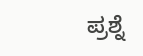ಪ್ರಶ್ನೆ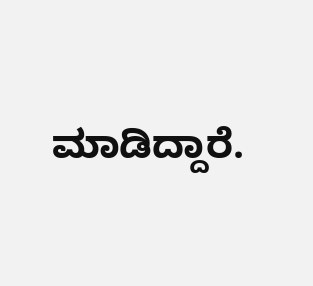ಮಾಡಿದ್ದಾರೆ.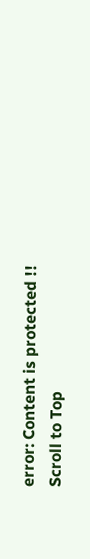error: Content is protected !!
Scroll to Top